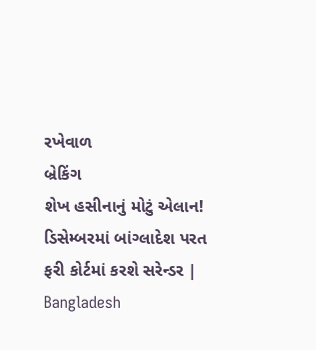રખેવાળ
બ્રેકિંગ
શેખ હસીનાનું મોટું એલાન! ડિસેમ્બરમાં બાંગ્લાદેશ પરત ફરી કોર્ટમાં કરશે સરેન્ડર | Bangladesh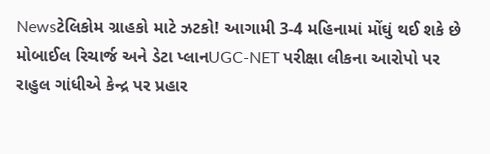Newsટેલિકોમ ગ્રાહકો માટે ઝટકો! આગામી 3-4 મહિનામાં મોંઘું થઈ શકે છે મોબાઈલ રિચાર્જ અને ડેટા પ્લાનUGC-NET પરીક્ષા લીકના આરોપો પર રાહુલ ગાંધીએ કેન્દ્ર પર પ્રહાર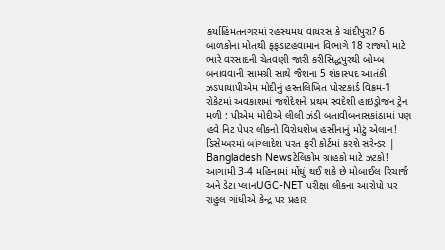કર્યાહિંમતનગરમાં રહસ્યમય વાયરસ કે ચાંદીપુરા? 6 બાળકોના મોતથી ફફડાટહવામાન વિભાગે 18 રાજ્યો માટે ભારે વરસાદની ચેતવણી જારી કરીસિદ્ધપુરથી બોમ્બ બનાવવાની સામગ્રી સાથે જૈશના 5 શંકાસ્પદ આતંકી ઝડપાયાપીએમ મોદીનું હસ્તલિખિત પોસ્ટકાર્ડ વિક્રમ-1 રોકેટમાં અવકાશમાં જશેદેશને પ્રથમ સ્વદેશી હાઇડ્રોજન ટ્રેન મળી : પીએમ મોદીએ લીલી ઝંડી બતાવીબનાસકાંઠામાં પણ હવે નિટ પેપર લીકનો વિરોધશેખ હસીનાનું મોટું એલાન! ડિસેમ્બરમાં બાંગ્લાદેશ પરત ફરી કોર્ટમાં કરશે સરેન્ડર | Bangladesh Newsટેલિકોમ ગ્રાહકો માટે ઝટકો! આગામી 3-4 મહિનામાં મોંઘું થઈ શકે છે મોબાઈલ રિચાર્જ અને ડેટા પ્લાનUGC-NET પરીક્ષા લીકના આરોપો પર રાહુલ ગાંધીએ કેન્દ્ર પર પ્રહાર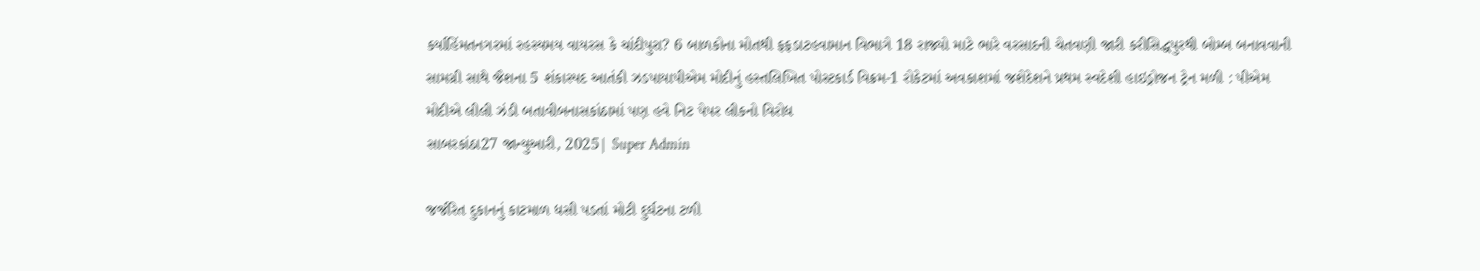કર્યાહિંમતનગરમાં રહસ્યમય વાયરસ કે ચાંદીપુરા? 6 બાળકોના મોતથી ફફડાટહવામાન વિભાગે 18 રાજ્યો માટે ભારે વરસાદની ચેતવણી જારી કરીસિદ્ધપુરથી બોમ્બ બનાવવાની સામગ્રી સાથે જૈશના 5 શંકાસ્પદ આતંકી ઝડપાયાપીએમ મોદીનું હસ્તલિખિત પોસ્ટકાર્ડ વિક્રમ-1 રોકેટમાં અવકાશમાં જશેદેશને પ્રથમ સ્વદેશી હાઇડ્રોજન ટ્રેન મળી : પીએમ મોદીએ લીલી ઝંડી બતાવીબનાસકાંઠામાં પણ હવે નિટ પેપર લીકનો વિરોધ
સાબરકાંઠા27 જાન્યુઆરી, 2025| Super Admin

જર્જરિત દુકાનનું કાટમાળ ધસી પડતાં મોટી દુર્ઘટના ટળી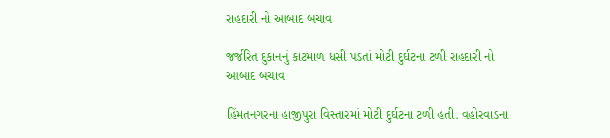રાહદારી નો આબાદ બચાવ

જર્જરિત દુકાનનું કાટમાળ ધસી પડતાં મોટી દુર્ઘટના ટળી રાહદારી નો આબાદ બચાવ

હિંમતનગરના હાજીપુરા વિસ્તારમાં મોટી દુર્ઘટના ટળી હતી. વહોરવાડના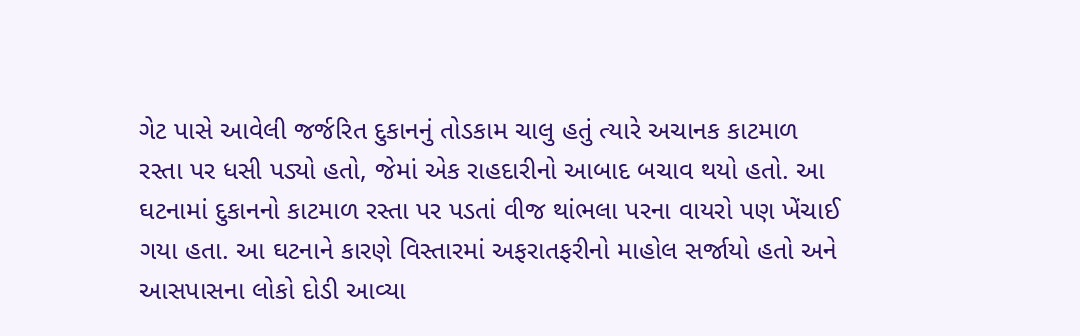ગેટ પાસે આવેલી જર્જરિત દુકાનનું તોડકામ ચાલુ હતું ત્યારે અચાનક કાટમાળ રસ્તા પર ધસી પડ્યો હતો, જેમાં એક રાહદારીનો આબાદ બચાવ થયો હતો. આ ઘટનામાં દુકાનનો કાટમાળ રસ્તા પર પડતાં વીજ થાંભલા પરના વાયરો પણ ખેંચાઈ ગયા હતા. આ ઘટનાને કારણે વિસ્તારમાં અફરાતફરીનો માહોલ સર્જાયો હતો અને આસપાસના લોકો દોડી આવ્યા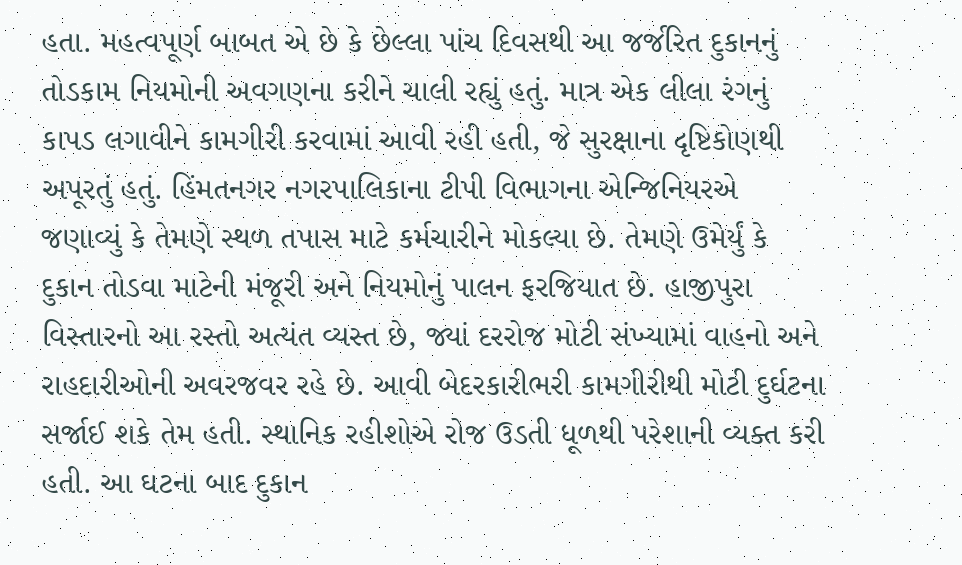હતા. મહત્વપૂર્ણ બાબત એ છે કે છેલ્લા પાંચ દિવસથી આ જર્જરિત દુકાનનું તોડકામ નિયમોની અવગણના કરીને ચાલી રહ્યું હતું. માત્ર એક લીલા રંગનું કાપડ લગાવીને કામગીરી કરવામાં આવી રહી હતી, જે સુરક્ષાના દૃષ્ટિકોણથી અપૂરતું હતું. હિંમતનગર નગરપાલિકાના ટીપી વિભાગના એન્જિનિયરએ જણાવ્યું કે તેમણે સ્થળ તપાસ માટે કર્મચારીને મોકલ્યા છે. તેમણે ઉમેર્યું કે દુકાન તોડવા માટેની મંજૂરી અને નિયમોનું પાલન ફરજિયાત છે. હાજીપુરા વિસ્તારનો આ રસ્તો અત્યંત વ્યસ્ત છે, જ્યાં દરરોજ મોટી સંખ્યામાં વાહનો અને રાહદારીઓની અવરજવર રહે છે. આવી બેદરકારીભરી કામગીરીથી મોટી દુર્ઘટના સર્જાઈ શકે તેમ હતી. સ્થાનિક રહીશોએ રોજ ઉડતી ધૂળથી પરેશાની વ્યક્ત કરી હતી. આ ઘટના બાદ દુકાન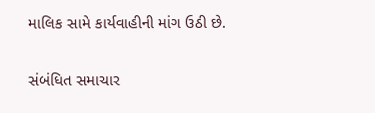માલિક સામે કાર્યવાહીની માંગ ઉઠી છે.

સંબંધિત સમાચાર